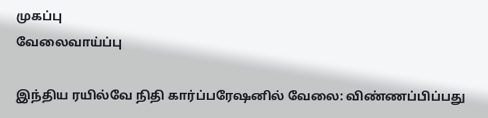முகப்பு
வேலைவாய்ப்பு

இந்திய ரயில்வே நிதி கார்ப்பரேஷனில் வேலை: விண்ணப்பிப்பது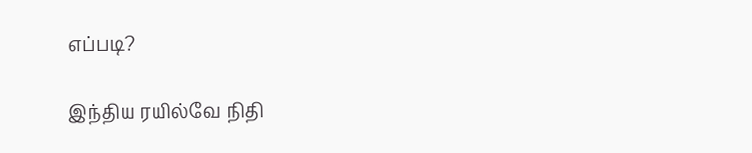எப்படி?

இந்திய ரயில்வே நிதி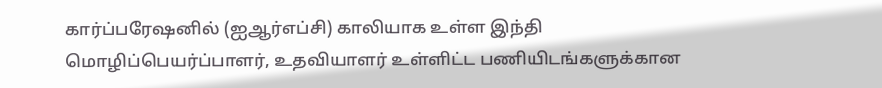கார்ப்பரேஷனில் (ஐஆர்எப்சி) காலியாக உள்ள இந்தி மொழிப்பெயர்ப்பாளர், உதவியாளர் உள்ளிட்ட பணியிடங்களுக்கான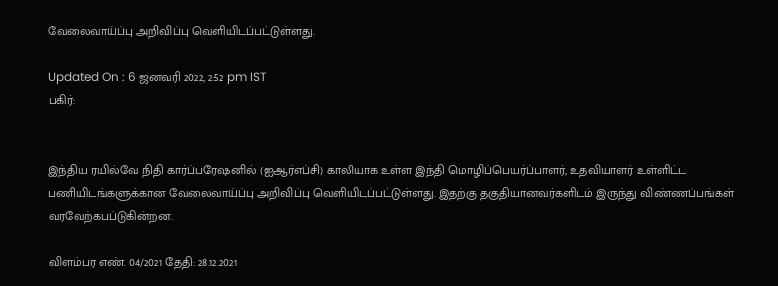வேலைவாய்ப்பு அறிவிப்பு வெளியிடப்பட்டுள்ளது.

Updated On : 6 ஜனவரி 2022, 2:52 pm IST
பகிர்:


இந்திய ரயில்வே நிதி கார்ப்பரேஷனில் (ஐஆர்எப்சி) காலியாக உள்ள இந்தி மொழிப்பெயர்ப்பாளர், உதவியாளர் உள்ளிட்ட பணியிடங்களுக்கான வேலைவாய்ப்பு அறிவிப்பு வெளியிடப்பட்டுள்ளது. இதற்கு தகுதியானவர்களிடம் இருந்து விண்ணப்பங்கள் வரவேற்கபப்டுகின்றன.

விளம்பர எண். 04/2021 தேதி: 28.12.2021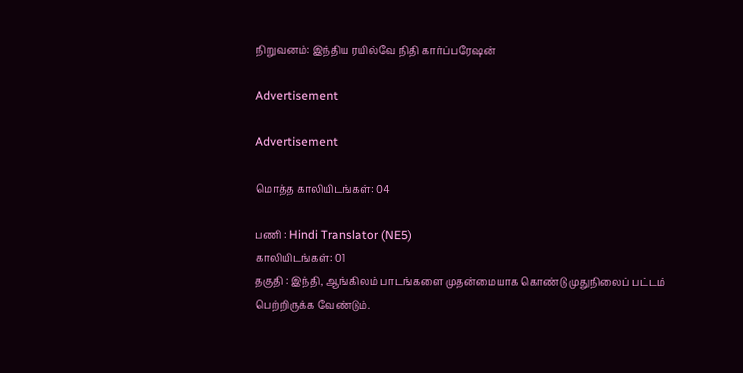நிறுவனம்: இந்திய ரயில்வே நிதி கார்ப்பரேஷன்

Advertisement

Advertisement

மொத்த காலியிடங்கள்: 04

பணி : Hindi Translator (NE5)
காலியிடங்கள்: 01
தகுதி : இந்தி, ஆங்கிலம் பாடங்களை முதன்மையாக கொண்டு முதுநிலைப் பட்டம் பெற்றிருக்க வேண்டும்.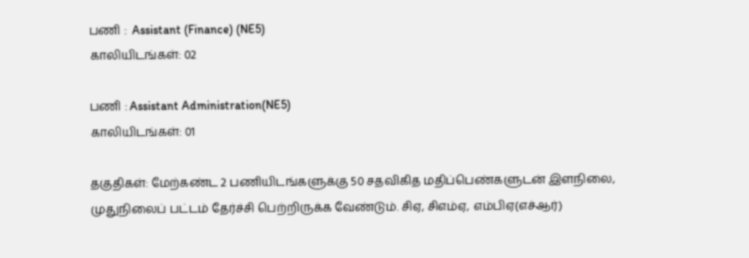பணி :  Assistant (Finance) (NE5)
காலியிடங்கள்: 02

பணி : Assistant Administration(NE5)
காலியிடங்கள்: 01

தகுதிகள்: மேற்கண்ட 2 பணியிடங்களுக்கு 50 சதவிகித மதிப்பெண்களுடன் இளநிலை, முதுநிலைப் பட்டம் தேர்ச்சி பெற்றிருக்க வேண்டும். சிஏ, சிஎம்ஏ, எம்பிஏ(எச்ஆர்)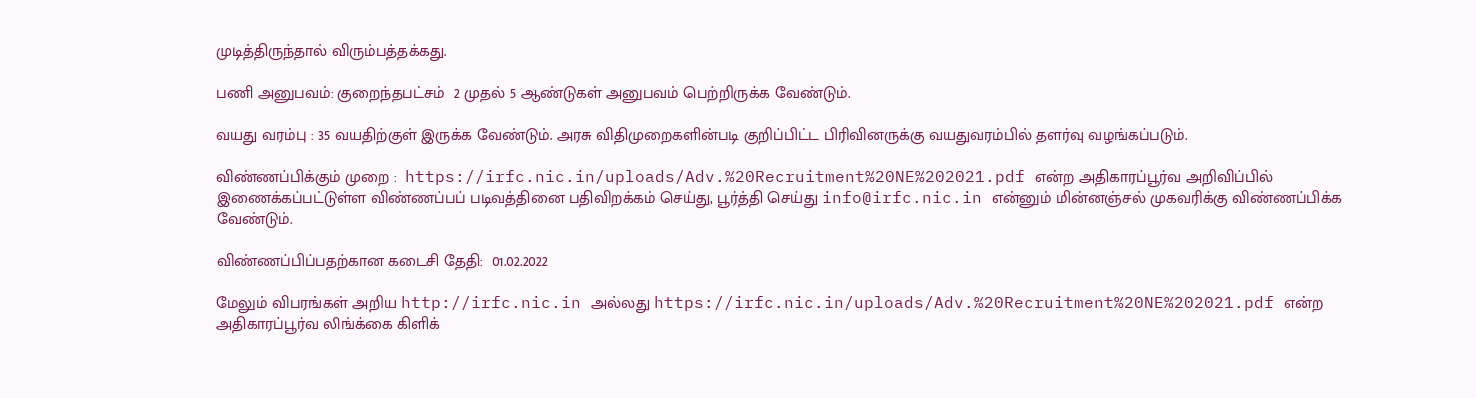முடித்திருந்தால் விரும்பத்தக்கது.

பணி அனுபவம்: குறைந்தபட்சம்  2 முதல் 5 ஆண்டுகள் அனுபவம் பெற்றிருக்க வேண்டும்.

வயது வரம்பு : 35 வயதிற்குள் இருக்க வேண்டும். அரசு விதிமுறைகளின்படி குறிப்பிட்ட பிரிவினருக்கு வயதுவரம்பில் தளர்வு வழங்கப்படும்.

விண்ணப்பிக்கும் முறை :  https://irfc.nic.in/uploads/Adv.%20Recruitment%20NE%202021.pdf என்ற அதிகாரப்பூர்வ அறிவிப்பில் இணைக்கப்பட்டுள்ள விண்ணப்பப் படிவத்தினை பதிவிறக்கம் செய்து, பூர்த்தி செய்து info@irfc.nic.in என்னும் மின்னஞ்சல் முகவரிக்கு விண்ணப்பிக்க வேண்டும்.

விண்ணப்பிப்பதற்கான கடைசி தேதி:  01.02.2022

மேலும் விபரங்கள் அறிய http://irfc.nic.in அல்லது https://irfc.nic.in/uploads/Adv.%20Recruitment%20NE%202021.pdf என்ற அதிகாரப்பூர்வ லிங்க்கை கிளிக்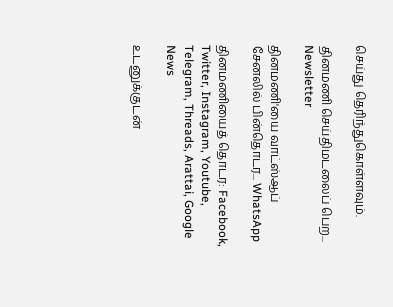செய்து தெரிந்துகொள்ளவும்.

தினமணி செய்திமடலைப் பெற... Newsletter

தினமணி'யை வாட்ஸ்ஆப் சேனலில் பின்தொடர... WhatsApp

தினமணியைத் தொடர: Facebook, Twitter, Instagram, Youtube, Telegram, Threads, Arattai, Google News

உடனுக்குடன்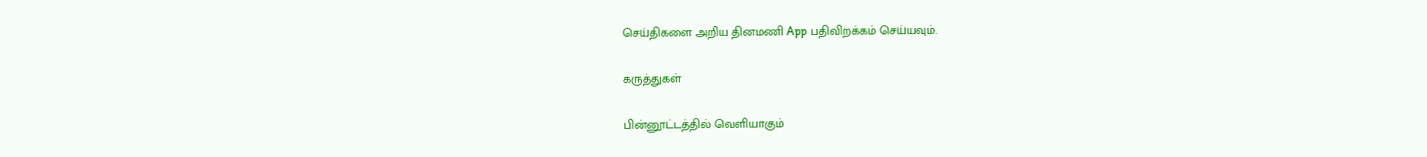செய்திகளை அறிய தினமணி App பதிவிறக்கம் செய்யவும்.

கருத்துகள்

பின்னூட்டத்தில் வெளியாகும்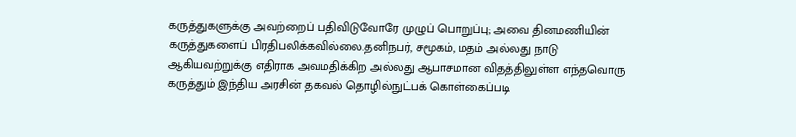கருத்துகளுக்கு அவற்றைப் பதிவிடுவோரே முழுப் பொறுப்பு; அவை தினமணியின் கருத்துகளைப் பிரதிபலிக்கவில்லை.தனிநபர், சமூகம், மதம் அல்லது நாடு ஆகியவற்றுக்கு எதிராக அவமதிக்கிற அல்லது ஆபாசமான விதத்திலுள்ள எந்தவொரு கருத்தும் இந்திய அரசின் தகவல் தொழில்நுட்பக் கொள்கைப்படி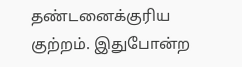தண்டனைக்குரிய குற்றம். இதுபோன்ற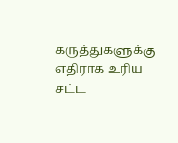கருத்துகளுக்கு எதிராக உரிய சட்ட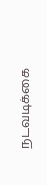நடவடிக்கை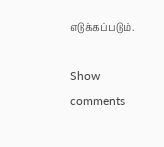எடுக்கப்படும்.

Show comments